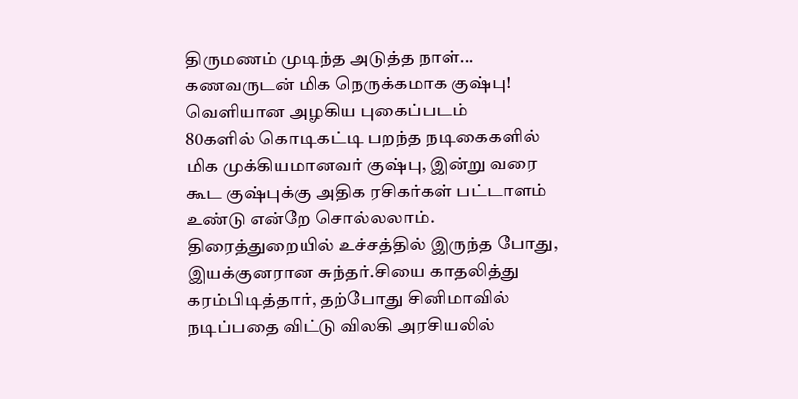திருமணம் முடிந்த அடுத்த நாள்... கணவருடன் மிக நெருக்கமாக குஷ்பு! வெளியான அழகிய புகைப்படம்
80களில் கொடிகட்டி பறந்த நடிகைகளில் மிக முக்கியமானவர் குஷ்பு, இன்று வரை கூட குஷ்புக்கு அதிக ரசிகர்கள் பட்டாளம் உண்டு என்றே சொல்லலாம்.
திரைத்துறையில் உச்சத்தில் இருந்த போது, இயக்குனரான சுந்தர்.சியை காதலித்து கரம்பிடித்தார், தற்போது சினிமாவில் நடிப்பதை விட்டு விலகி அரசியலில்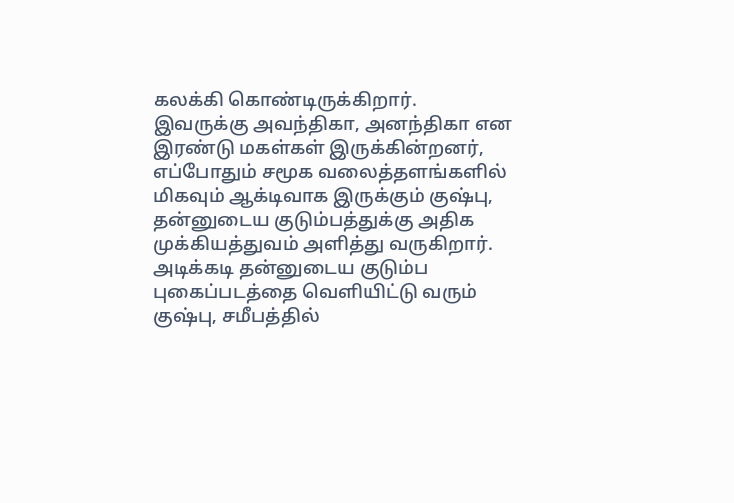கலக்கி கொண்டிருக்கிறார்.
இவருக்கு அவந்திகா, அனந்திகா என இரண்டு மகள்கள் இருக்கின்றனர், எப்போதும் சமூக வலைத்தளங்களில் மிகவும் ஆக்டிவாக இருக்கும் குஷ்பு, தன்னுடைய குடும்பத்துக்கு அதிக முக்கியத்துவம் அளித்து வருகிறார்.
அடிக்கடி தன்னுடைய குடும்ப புகைப்படத்தை வெளியிட்டு வரும் குஷ்பு, சமீபத்தில்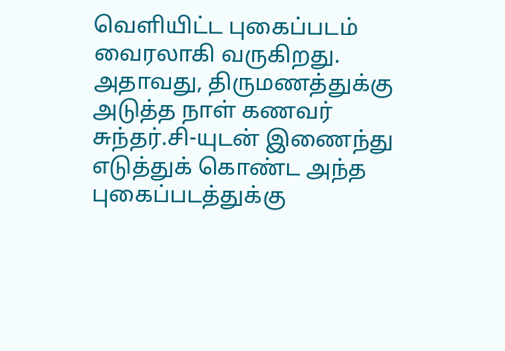வெளியிட்ட புகைப்படம் வைரலாகி வருகிறது.
அதாவது, திருமணத்துக்கு அடுத்த நாள் கணவர் சுந்தர்.சி-யுடன் இணைந்து எடுத்துக் கொண்ட அந்த புகைப்படத்துக்கு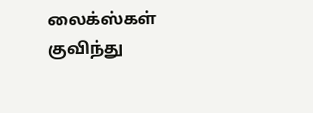லைக்ஸ்கள் குவிந்து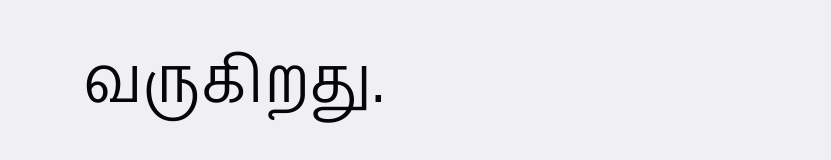வருகிறது.